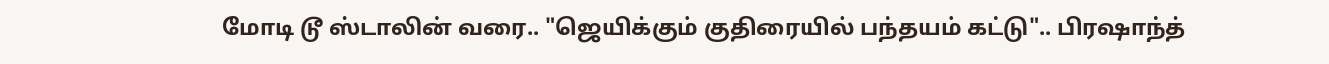மோடி டூ ஸ்டாலின் வரை.. "ஜெயிக்கும் குதிரையில் பந்தயம் கட்டு".. பிரஷாந்த்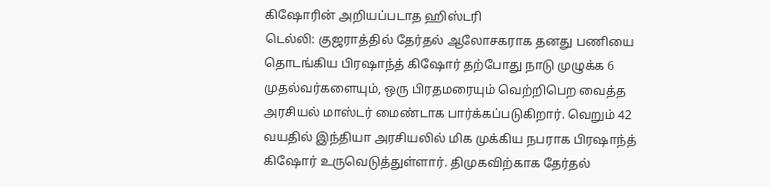கிஷோரின் அறியப்படாத ஹிஸ்டரி
டெல்லி: குஜராத்தில் தேர்தல் ஆலோசகராக தனது பணியை தொடங்கிய பிரஷாந்த் கிஷோர் தற்போது நாடு முழுக்க 6 முதல்வர்களையும், ஒரு பிரதமரையும் வெற்றிபெற வைத்த அரசியல் மாஸ்டர் மைண்டாக பார்க்கப்படுகிறார். வெறும் 42 வயதில் இந்தியா அரசியலில் மிக முக்கிய நபராக பிரஷாந்த் கிஷோர் உருவெடுத்துள்ளார். திமுகவிற்காக தேர்தல்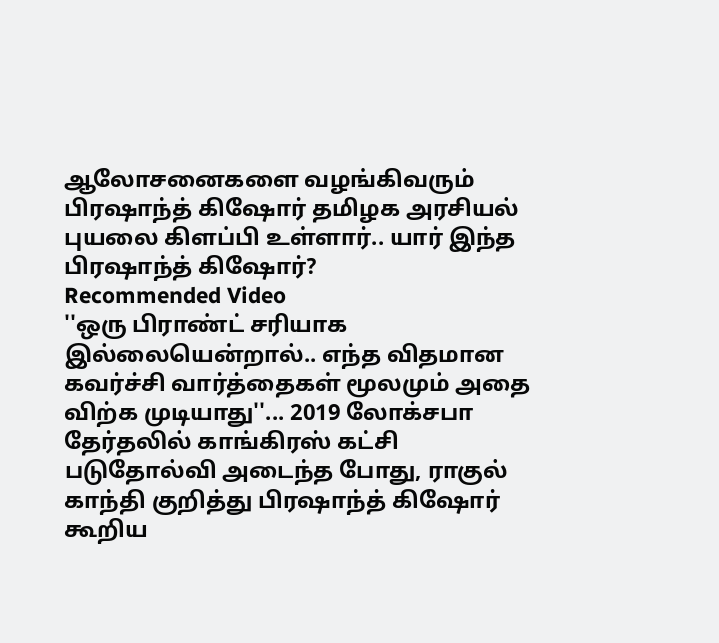ஆலோசனைகளை வழங்கிவரும் பிரஷாந்த் கிஷோர் தமிழக அரசியல் புயலை கிளப்பி உள்ளார்.. யார் இந்த பிரஷாந்த் கிஷோர்?
Recommended Video
''ஒரு பிராண்ட் சரியாக இல்லையென்றால்.. எந்த விதமான கவர்ச்சி வார்த்தைகள் மூலமும் அதை விற்க முடியாது''... 2019 லோக்சபா தேர்தலில் காங்கிரஸ் கட்சி படுதோல்வி அடைந்த போது, ராகுல் காந்தி குறித்து பிரஷாந்த் கிஷோர் கூறிய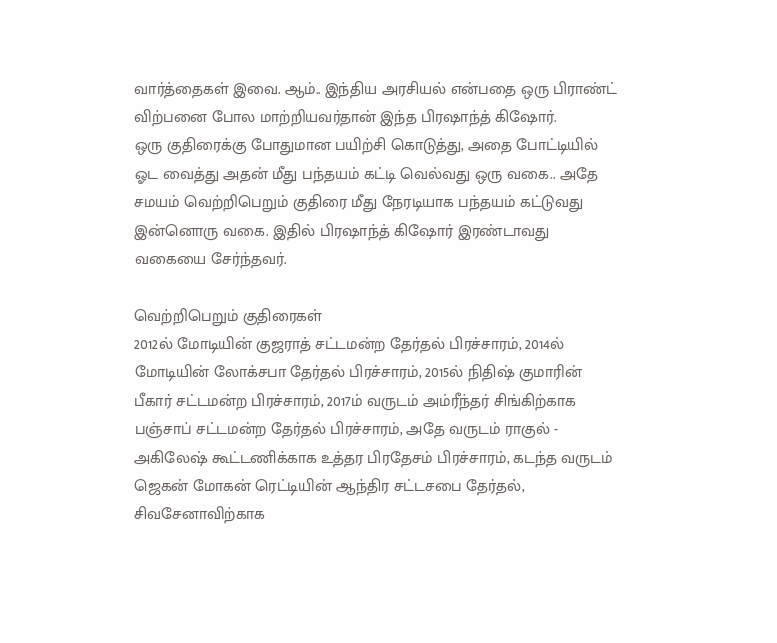வார்த்தைகள் இவை. ஆம்.. இந்திய அரசியல் என்பதை ஒரு பிராண்ட் விற்பனை போல மாற்றியவர்தான் இந்த பிரஷாந்த் கிஷோர்.
ஒரு குதிரைக்கு போதுமான பயிற்சி கொடுத்து, அதை போட்டியில் ஓட வைத்து அதன் மீது பந்தயம் கட்டி வெல்வது ஒரு வகை.. அதே சமயம் வெற்றிபெறும் குதிரை மீது நேரடியாக பந்தயம் கட்டுவது இன்னொரு வகை. இதில் பிரஷாந்த் கிஷோர் இரண்டாவது வகையை சேர்ந்தவர்.

வெற்றிபெறும் குதிரைகள்
2012ல் மோடியின் குஜராத் சட்டமன்ற தேர்தல் பிரச்சாரம், 2014ல் மோடியின் லோக்சபா தேர்தல் பிரச்சாரம், 2015ல் நிதிஷ் குமாரின் பீகார் சட்டமன்ற பிரச்சாரம், 2017ம் வருடம் அம்ரீந்தர் சிங்கிற்காக பஞ்சாப் சட்டமன்ற தேர்தல் பிரச்சாரம், அதே வருடம் ராகுல் - அகிலேஷ் கூட்டணிக்காக உத்தர பிரதேசம் பிரச்சாரம், கடந்த வருடம் ஜெகன் மோகன் ரெட்டியின் ஆந்திர சட்டசபை தேர்தல், சிவசேனாவிற்காக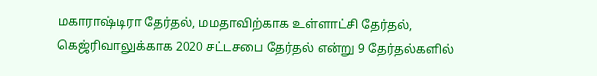மகாராஷ்டிரா தேர்தல், மமதாவிற்காக உள்ளாட்சி தேர்தல், கெஜ்ரிவாலுக்காக 2020 சட்டசபை தேர்தல் என்று 9 தேர்தல்களில்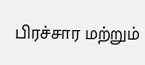பிரச்சார மற்றும்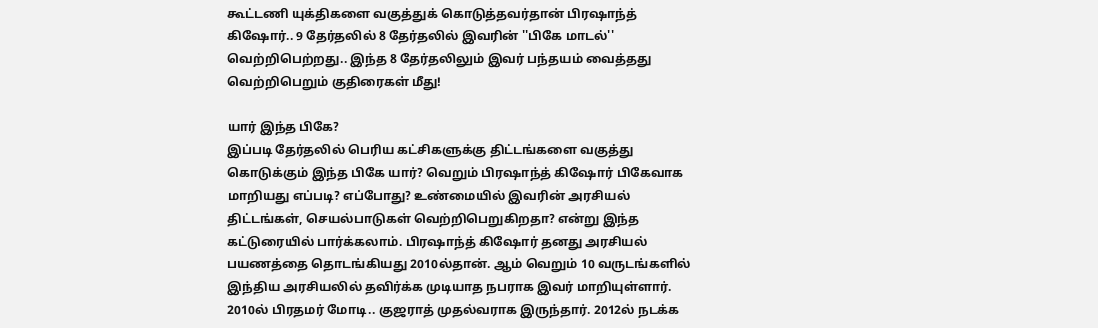கூட்டணி யுக்திகளை வகுத்துக் கொடுத்தவர்தான் பிரஷாந்த் கிஷோர்.. 9 தேர்தலில் 8 தேர்தலில் இவரின் ''பிகே மாடல்'' வெற்றிபெற்றது.. இந்த 8 தேர்தலிலும் இவர் பந்தயம் வைத்தது வெற்றிபெறும் குதிரைகள் மீது!

யார் இந்த பிகே?
இப்படி தேர்தலில் பெரிய கட்சிகளுக்கு திட்டங்களை வகுத்து கொடுக்கும் இந்த பிகே யார்? வெறும் பிரஷாந்த் கிஷோர் பிகேவாக மாறியது எப்படி? எப்போது? உண்மையில் இவரின் அரசியல் திட்டங்கள், செயல்பாடுகள் வெற்றிபெறுகிறதா? என்று இந்த கட்டுரையில் பார்க்கலாம். பிரஷாந்த் கிஷோர் தனது அரசியல் பயணத்தை தொடங்கியது 2010ல்தான். ஆம் வெறும் 10 வருடங்களில் இந்திய அரசியலில் தவிர்க்க முடியாத நபராக இவர் மாறியுள்ளார்.
2010ல் பிரதமர் மோடி.. குஜராத் முதல்வராக இருந்தார். 2012ல் நடக்க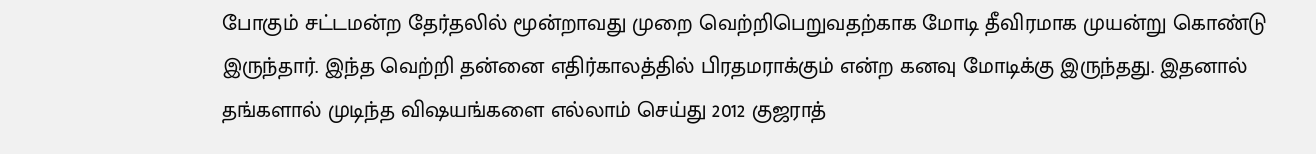போகும் சட்டமன்ற தேர்தலில் மூன்றாவது முறை வெற்றிபெறுவதற்காக மோடி தீவிரமாக முயன்று கொண்டு இருந்தார். இந்த வெற்றி தன்னை எதிர்காலத்தில் பிரதமராக்கும் என்ற கனவு மோடிக்கு இருந்தது. இதனால் தங்களால் முடிந்த விஷயங்களை எல்லாம் செய்து 2012 குஜராத்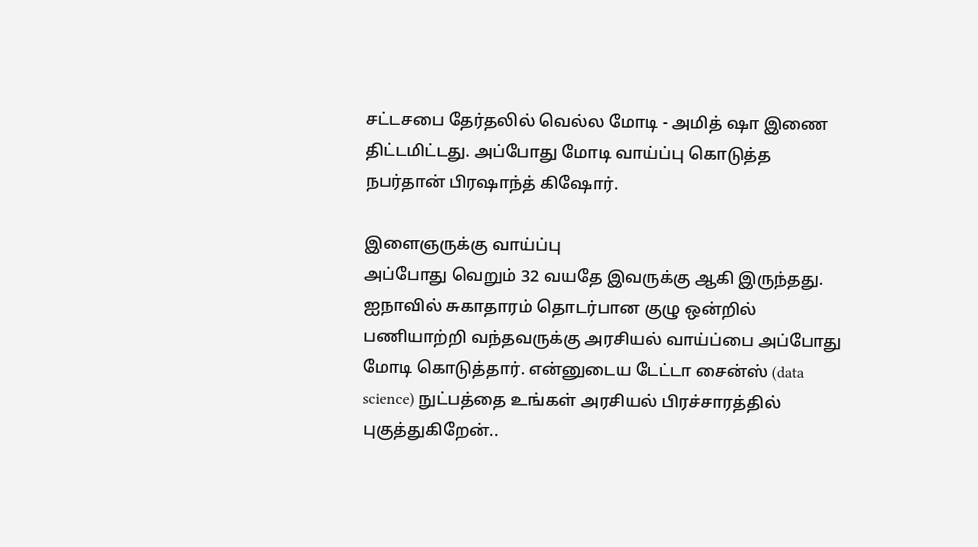சட்டசபை தேர்தலில் வெல்ல மோடி - அமித் ஷா இணை திட்டமிட்டது. அப்போது மோடி வாய்ப்பு கொடுத்த நபர்தான் பிரஷாந்த் கிஷோர்.

இளைஞருக்கு வாய்ப்பு
அப்போது வெறும் 32 வயதே இவருக்கு ஆகி இருந்தது. ஐநாவில் சுகாதாரம் தொடர்பான குழு ஒன்றில் பணியாற்றி வந்தவருக்கு அரசியல் வாய்ப்பை அப்போது மோடி கொடுத்தார். என்னுடைய டேட்டா சைன்ஸ் (data science) நுட்பத்தை உங்கள் அரசியல் பிரச்சாரத்தில் புகுத்துகிறேன்..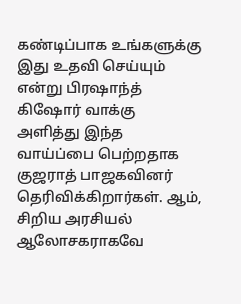கண்டிப்பாக உங்களுக்கு இது உதவி செய்யும் என்று பிரஷாந்த் கிஷோர் வாக்கு அளித்து இந்த வாய்ப்பை பெற்றதாக குஜராத் பாஜகவினர் தெரிவிக்கிறார்கள். ஆம், சிறிய அரசியல் ஆலோசகராகவே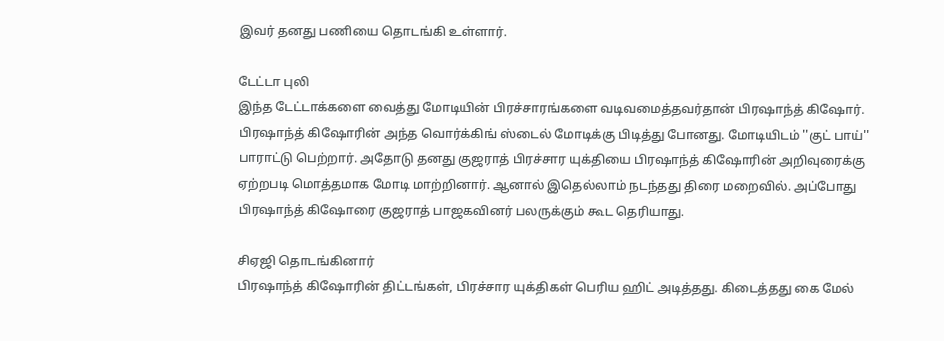இவர் தனது பணியை தொடங்கி உள்ளார்.

டேட்டா புலி
இந்த டேட்டாக்களை வைத்து மோடியின் பிரச்சாரங்களை வடிவமைத்தவர்தான் பிரஷாந்த் கிஷோர். பிரஷாந்த் கிஷோரின் அந்த வொர்க்கிங் ஸ்டைல் மோடிக்கு பிடித்து போனது. மோடியிடம் ''குட் பாய்'' பாராட்டு பெற்றார். அதோடு தனது குஜராத் பிரச்சார யுக்தியை பிரஷாந்த் கிஷோரின் அறிவுரைக்கு ஏற்றபடி மொத்தமாக மோடி மாற்றினார். ஆனால் இதெல்லாம் நடந்தது திரை மறைவில். அப்போது பிரஷாந்த் கிஷோரை குஜராத் பாஜகவினர் பலருக்கும் கூட தெரியாது.

சிஏஜி தொடங்கினார்
பிரஷாந்த் கிஷோரின் திட்டங்கள், பிரச்சார யுக்திகள் பெரிய ஹிட் அடித்தது. கிடைத்தது கை மேல்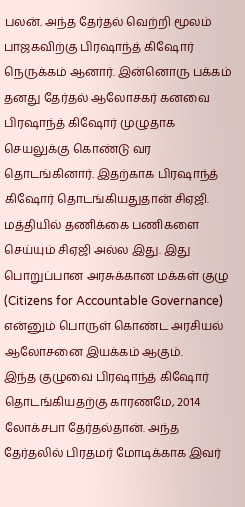பலன். அந்த தேர்தல் வெற்றி மூலம் பாஜகவிற்கு பிரஷாந்த் கிஷோர் நெருக்கம் ஆனார். இன்னொரு பக்கம் தனது தேர்தல் ஆலோசகர் கனவை பிரஷாந்த் கிஷோர் முழுதாக செயலுக்கு கொண்டு வர தொடங்கினார். இதற்காக பிரஷாந்த் கிஷோர் தொடங்கியதுதான் சிஏஜி. மத்தியில் தணிக்கை பணிகளை செய்யும் சிஏஜி அல்ல இது. இது பொறுப்பான அரசுக்கான மக்கள் குழு (Citizens for Accountable Governance) என்னும் பொருள் கொண்ட அரசியல் ஆலோசனை இயக்கம் ஆகும்.
இந்த குழுவை பிரஷாந்த் கிஷோர் தொடங்கியதற்கு காரணமே, 2014 லோக்சபா தேர்தல்தான். அந்த தேர்தலில் பிரதமர் மோடிக்காக இவர்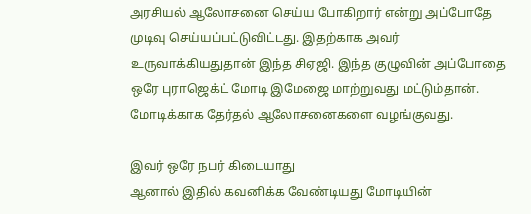அரசியல் ஆலோசனை செய்ய போகிறார் என்று அப்போதே முடிவு செய்யப்பட்டுவிட்டது. இதற்காக அவர் உருவாக்கியதுதான் இந்த சிஏஜி. இந்த குழுவின் அப்போதை ஒரே புராஜெக்ட் மோடி இமேஜை மாற்றுவது மட்டும்தான். மோடிக்காக தேர்தல் ஆலோசனைகளை வழங்குவது.

இவர் ஒரே நபர் கிடையாது
ஆனால் இதில் கவனிக்க வேண்டியது மோடியின்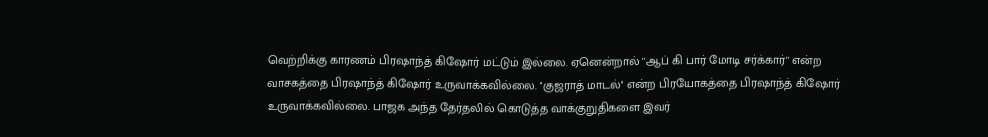வெற்றிக்கு காரணம் பிரஷாந்த் கிஷோர் மட்டும் இல்லை. ஏனென்றால் ''ஆப் கி பார் மோடி சர்க்கார்'' என்ற வாசகத்தை பிரஷாந்த் கிஷோர் உருவாக்கவில்லை. ''குஜராத் மாடல்'' என்ற பிரயோகத்தை பிரஷாந்த் கிஷோர் உருவாக்கவில்லை. பாஜக அந்த தேர்தலில் கொடுத்த வாக்குறுதிகளை இவர்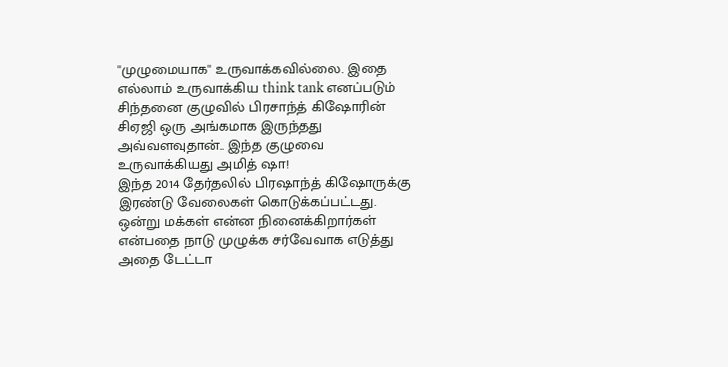''முழுமையாக'' உருவாக்கவில்லை. இதை எல்லாம் உருவாக்கிய think tank எனப்படும் சிந்தனை குழுவில் பிரசாந்த் கிஷோரின் சிஏஜி ஒரு அங்கமாக இருந்தது அவ்வளவுதான்.. இந்த குழுவை உருவாக்கியது அமித் ஷா!
இந்த 2014 தேர்தலில் பிரஷாந்த் கிஷோருக்கு இரண்டு வேலைகள் கொடுக்கப்பட்டது. ஒன்று மக்கள் என்ன நினைக்கிறார்கள் என்பதை நாடு முழுக்க சர்வேவாக எடுத்து அதை டேட்டா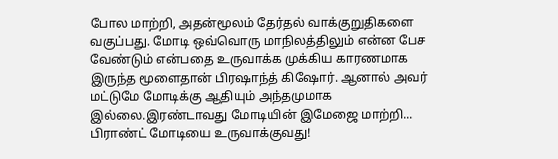போல மாற்றி, அதன்மூலம் தேர்தல் வாக்குறுதிகளை வகுப்பது. மோடி ஒவ்வொரு மாநிலத்திலும் என்ன பேச வேண்டும் என்பதை உருவாக்க முக்கிய காரணமாக இருந்த மூளைதான் பிரஷாந்த் கிஷோர். ஆனால் அவர் மட்டுமே மோடிக்கு ஆதியும் அந்தமுமாக இல்லை.இரண்டாவது மோடியின் இமேஜை மாற்றி... பிராண்ட் மோடியை உருவாக்குவது!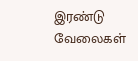இரண்டு வேலைகள்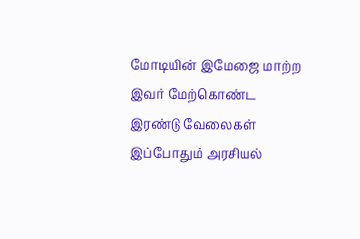மோடியின் இமேஜை மாற்ற இவர் மேற்கொண்ட இரண்டு வேலைகள் இப்போதும் அரசியல்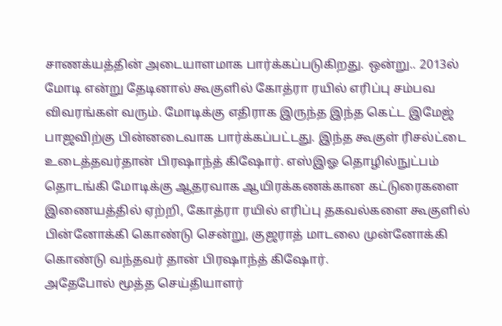சாணக்யத்தின் அடையாளமாக பார்க்கப்படுகிறது. ஒன்று.. 2013ல் மோடி என்று தேடினால் கூகுளில் கோத்ரா ரயில் எரிப்பு சம்பவ விவரங்கள் வரும். மோடிக்கு எதிராக இருந்த இந்த கெட்ட இமேஜ் பாஜவிற்கு பின்னடைவாக பார்க்கப்பட்டது. இந்த கூகுள் ரிசல்ட்டை உடைத்தவர்தான் பிரஷாந்த் கிஷோர். எஸ்இஓ தொழில்நுட்பம் தொடங்கி மோடிக்கு ஆதரவாக ஆயிரக்கணக்கான கட்டுரைகளை இணையத்தில் ஏற்றி, கோத்ரா ரயில் எரிப்பு தகவல்களை கூகுளில் பின்னோக்கி கொண்டு சென்று, குஜராத் மாடலை முன்னோக்கி கொண்டு வந்தவர் தான் பிரஷாந்த் கிஷோர்.
அதேபோல் மூத்த செய்தியாளர்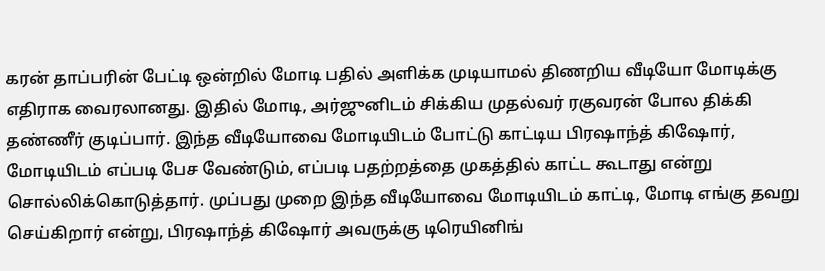கரன் தாப்பரின் பேட்டி ஒன்றில் மோடி பதில் அளிக்க முடியாமல் திணறிய வீடியோ மோடிக்கு எதிராக வைரலானது. இதில் மோடி, அர்ஜுனிடம் சிக்கிய முதல்வர் ரகுவரன் போல திக்கி தண்ணீர் குடிப்பார். இந்த வீடியோவை மோடியிடம் போட்டு காட்டிய பிரஷாந்த் கிஷோர், மோடியிடம் எப்படி பேச வேண்டும், எப்படி பதற்றத்தை முகத்தில் காட்ட கூடாது என்று சொல்லிக்கொடுத்தார். முப்பது முறை இந்த வீடியோவை மோடியிடம் காட்டி, மோடி எங்கு தவறு செய்கிறார் என்று, பிரஷாந்த் கிஷோர் அவருக்கு டிரெயினிங்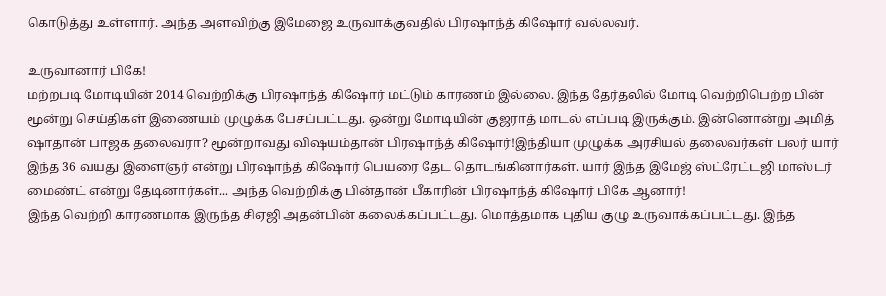கொடுத்து உள்ளார். அந்த அளவிற்கு இமேஜை உருவாக்குவதில் பிரஷாந்த் கிஷோர் வல்லவர்.

உருவானார் பிகே!
மற்றபடி மோடியின் 2014 வெற்றிக்கு பிரஷாந்த் கிஷோர் மட்டும் காரணம் இல்லை. இந்த தேர்தலில் மோடி வெற்றிபெற்ற பின் மூன்று செய்திகள் இணையம் முழுக்க பேசப்பட்டது. ஒன்று மோடியின் குஜராத் மாடல் எப்படி இருக்கும். இன்னொன்று அமித் ஷாதான் பாஜக தலைவரா? மூன்றாவது விஷயம்தான் பிரஷாந்த் கிஷோர்!இந்தியா முழுக்க அரசியல் தலைவர்கள் பலர் யார் இந்த 36 வயது இளைஞர் என்று பிரஷாந்த் கிஷோர் பெயரை தேட தொடங்கினார்கள். யார் இந்த இமேஜ் ஸ்ட்ரேட்டஜி மாஸ்டர் மைண்ட் என்று தேடினார்கள்... அந்த வெற்றிக்கு பின்தான் பீகாரின் பிரஷாந்த் கிஷோர் பிகே ஆனார்!
இந்த வெற்றி காரணமாக இருந்த சிஏஜி அதன்பின் கலைக்கப்பட்டது. மொத்தமாக புதிய குழு உருவாக்கப்பட்டது. இந்த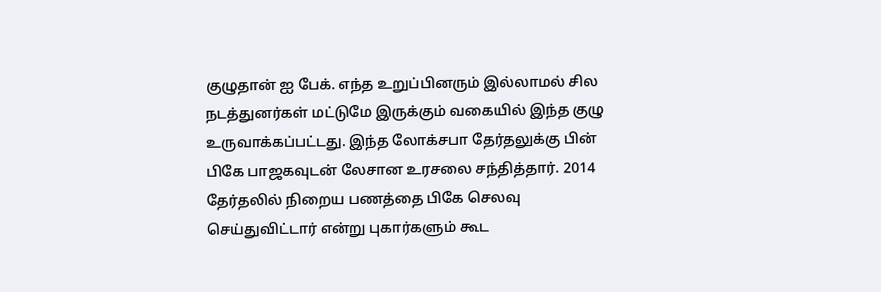குழுதான் ஐ பேக். எந்த உறுப்பினரும் இல்லாமல் சில நடத்துனர்கள் மட்டுமே இருக்கும் வகையில் இந்த குழு உருவாக்கப்பட்டது. இந்த லோக்சபா தேர்தலுக்கு பின் பிகே பாஜகவுடன் லேசான உரசலை சந்தித்தார். 2014 தேர்தலில் நிறைய பணத்தை பிகே செலவு செய்துவிட்டார் என்று புகார்களும் கூட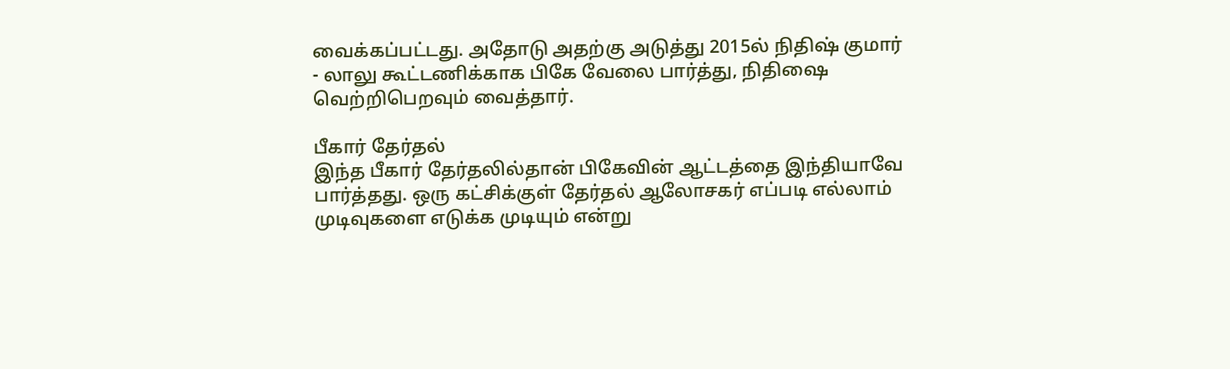வைக்கப்பட்டது. அதோடு அதற்கு அடுத்து 2015ல் நிதிஷ் குமார் - லாலு கூட்டணிக்காக பிகே வேலை பார்த்து, நிதிஷை வெற்றிபெறவும் வைத்தார்.

பீகார் தேர்தல்
இந்த பீகார் தேர்தலில்தான் பிகேவின் ஆட்டத்தை இந்தியாவே பார்த்தது. ஒரு கட்சிக்குள் தேர்தல் ஆலோசகர் எப்படி எல்லாம் முடிவுகளை எடுக்க முடியும் என்று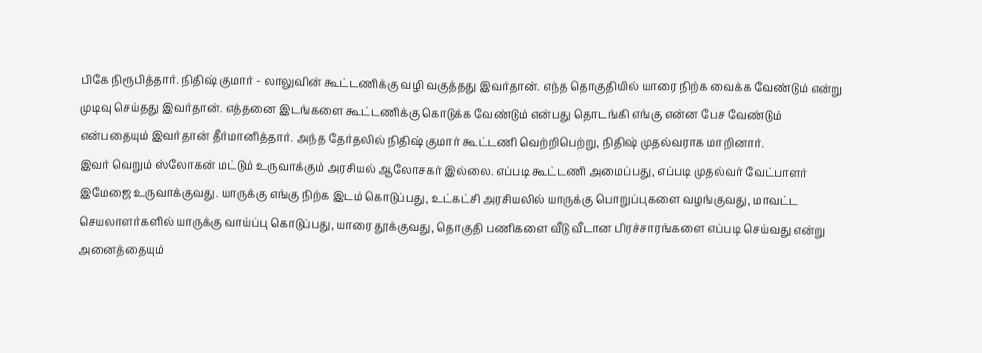பிகே நிரூபித்தார். நிதிஷ் குமார் - லாலுவின் கூட்டணிக்கு வழி வகுத்தது இவர்தான். எந்த தொகுதியில் யாரை நிற்க வைக்க வேண்டும் என்று முடிவு செய்தது இவர்தான். எத்தனை இடங்களை கூட்டணிக்கு கொடுக்க வேண்டும் என்பது தொடங்கி எங்கு என்ன பேச வேண்டும் என்பதையும் இவர்தான் தீர்மானித்தார். அந்த தேர்தலில் நிதிஷ் குமார் கூட்டணி வெற்றிபெற்று, நிதிஷ் முதல்வராக மாறினார்.
இவர் வெறும் ஸ்லோகன் மட்டும் உருவாக்கும் அரசியல் ஆலோசகர் இல்லை. எப்படி கூட்டணி அமைப்பது, எப்படி முதல்வர் வேட்பாளர் இமேஜை உருவாக்குவது. யாருக்கு எங்கு நிற்க இடம் கொடுப்பது, உட்கட்சி அரசியலில் யாருக்கு பொறுப்புகளை வழங்குவது, மாவட்ட செயலாளர்களில் யாருக்கு வாய்ப்பு கொடுப்பது, யாரை தூக்குவது, தொகுதி பணிகளை வீடு வீடான பிரச்சாரங்களை எப்படி செய்வது என்று அனைத்தையும்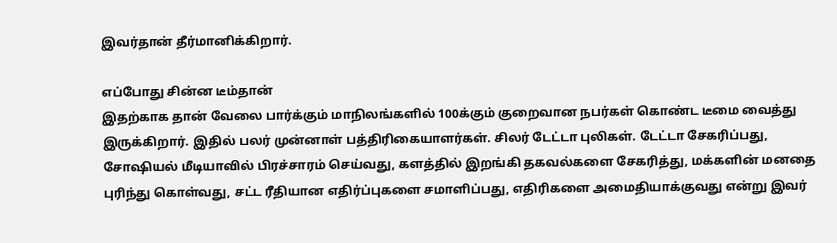இவர்தான் தீர்மானிக்கிறார்.

எப்போது சின்ன டீம்தான்
இதற்காக தான் வேலை பார்க்கும் மாநிலங்களில் 100க்கும் குறைவான நபர்கள் கொண்ட டீமை வைத்து இருக்கிறார். இதில் பலர் முன்னாள் பத்திரிகையாளர்கள். சிலர் டேட்டா புலிகள். டேட்டா சேகரிப்பது, சோஷியல் மீடியாவில் பிரச்சாரம் செய்வது, களத்தில் இறங்கி தகவல்களை சேகரித்து, மக்களின் மனதை புரிந்து கொள்வது, சட்ட ரீதியான எதிர்ப்புகளை சமாளிப்பது, எதிரிகளை அமைதியாக்குவது என்று இவர்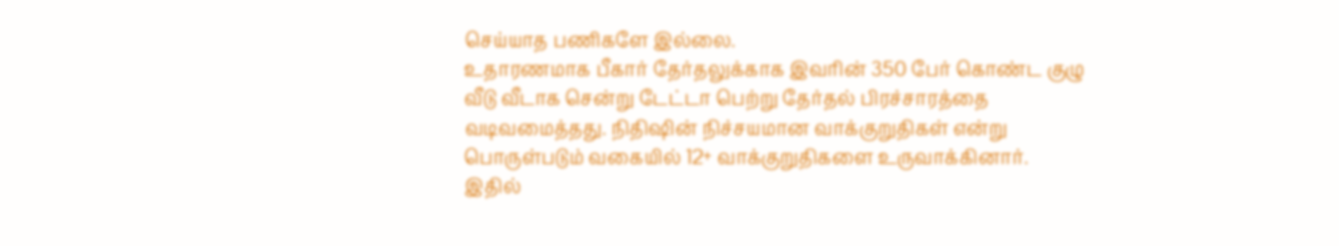செய்யாத பணிகளே இல்லை.
உதாரணமாக பீகார் தேர்தலுக்காக இவரின் 350 பேர் கொண்ட குழு வீடு வீடாக சென்று டேட்டா பெற்று தேர்தல் பிரச்சாரத்தை வடிவமைத்தது. நிதிஷின் நிச்சயமான வாக்குறுதிகள் என்று பொருள்படும் வகையில் 12+ வாக்குறுதிகளை உருவாக்கினார். இதில்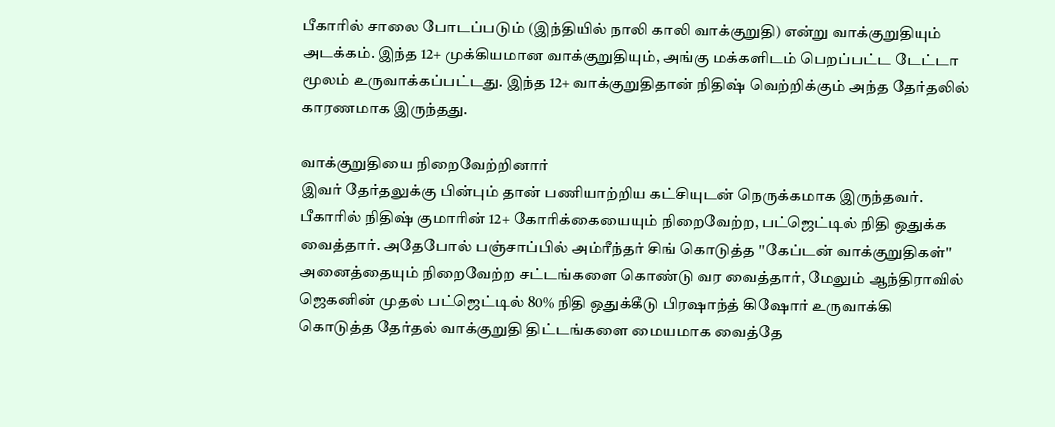பீகாரில் சாலை போடப்படும் (இந்தியில் நாலி காலி வாக்குறுதி) என்று வாக்குறுதியும் அடக்கம். இந்த 12+ முக்கியமான வாக்குறுதியும், அங்கு மக்களிடம் பெறப்பட்ட டேட்டா மூலம் உருவாக்கப்பட்டது. இந்த 12+ வாக்குறுதிதான் நிதிஷ் வெற்றிக்கும் அந்த தேர்தலில் காரணமாக இருந்தது.

வாக்குறுதியை நிறைவேற்றினார்
இவர் தேர்தலுக்கு பின்பும் தான் பணியாற்றிய கட்சியுடன் நெருக்கமாக இருந்தவர். பீகாரில் நிதிஷ் குமாரின் 12+ கோரிக்கையையும் நிறைவேற்ற, பட்ஜெட்டில் நிதி ஒதுக்க வைத்தார். அதேபோல் பஞ்சாப்பில் அம்ரீந்தர் சிங் கொடுத்த ''கேப்டன் வாக்குறுதிகள்'' அனைத்தையும் நிறைவேற்ற சட்டங்களை கொண்டு வர வைத்தார், மேலும் ஆந்திராவில் ஜெகனின் முதல் பட்ஜெட்டில் 80% நிதி ஒதுக்கீடு பிரஷாந்த் கிஷோர் உருவாக்கி கொடுத்த தேர்தல் வாக்குறுதி திட்டங்களை மையமாக வைத்தே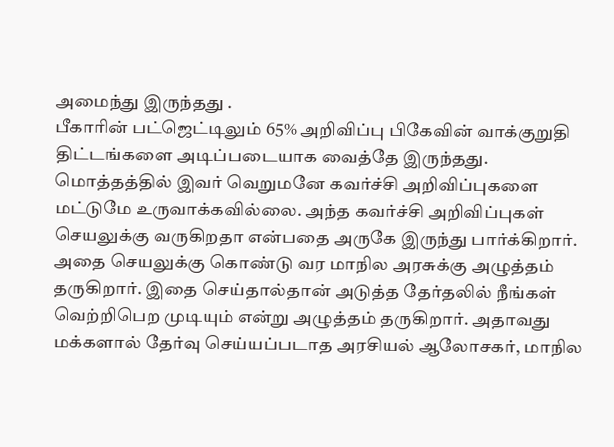அமைந்து இருந்தது .
பீகாரின் பட்ஜெட்டிலும் 65% அறிவிப்பு பிகேவின் வாக்குறுதி திட்டங்களை அடிப்படையாக வைத்தே இருந்தது. மொத்தத்தில் இவர் வெறுமனே கவர்ச்சி அறிவிப்புகளை மட்டுமே உருவாக்கவில்லை. அந்த கவர்ச்சி அறிவிப்புகள் செயலுக்கு வருகிறதா என்பதை அருகே இருந்து பார்க்கிறார். அதை செயலுக்கு கொண்டு வர மாநில அரசுக்கு அழுத்தம் தருகிறார். இதை செய்தால்தான் அடுத்த தேர்தலில் நீங்கள் வெற்றிபெற முடியும் என்று அழுத்தம் தருகிறார். அதாவது மக்களால் தேர்வு செய்யப்படாத அரசியல் ஆலோசகர், மாநில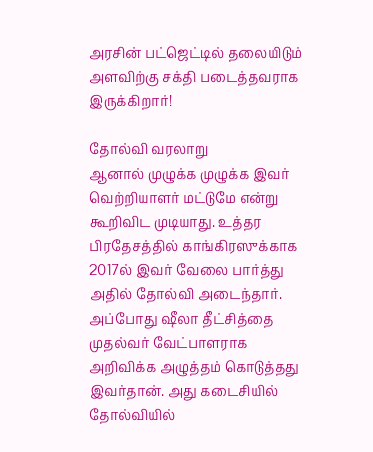அரசின் பட்ஜெட்டில் தலையிடும் அளவிற்கு சக்தி படைத்தவராக இருக்கிறார்!

தோல்வி வரலாறு
ஆனால் முழுக்க முழுக்க இவர் வெற்றியாளர் மட்டுமே என்று கூறிவிட முடியாது. உத்தர பிரதேசத்தில் காங்கிரஸுக்காக 2017ல் இவர் வேலை பார்த்து அதில் தோல்வி அடைந்தார். அப்போது ஷீலா தீட்சித்தை முதல்வர் வேட்பாளராக அறிவிக்க அழுத்தம் கொடுத்தது இவர்தான். அது கடைசியில் தோல்வியில்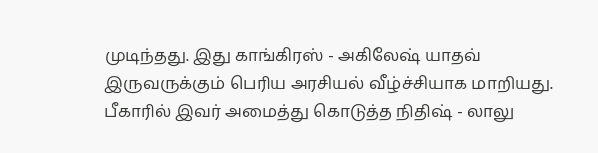முடிந்தது. இது காங்கிரஸ் - அகிலேஷ் யாதவ் இருவருக்கும் பெரிய அரசியல் வீழ்ச்சியாக மாறியது.
பீகாரில் இவர் அமைத்து கொடுத்த நிதிஷ் - லாலு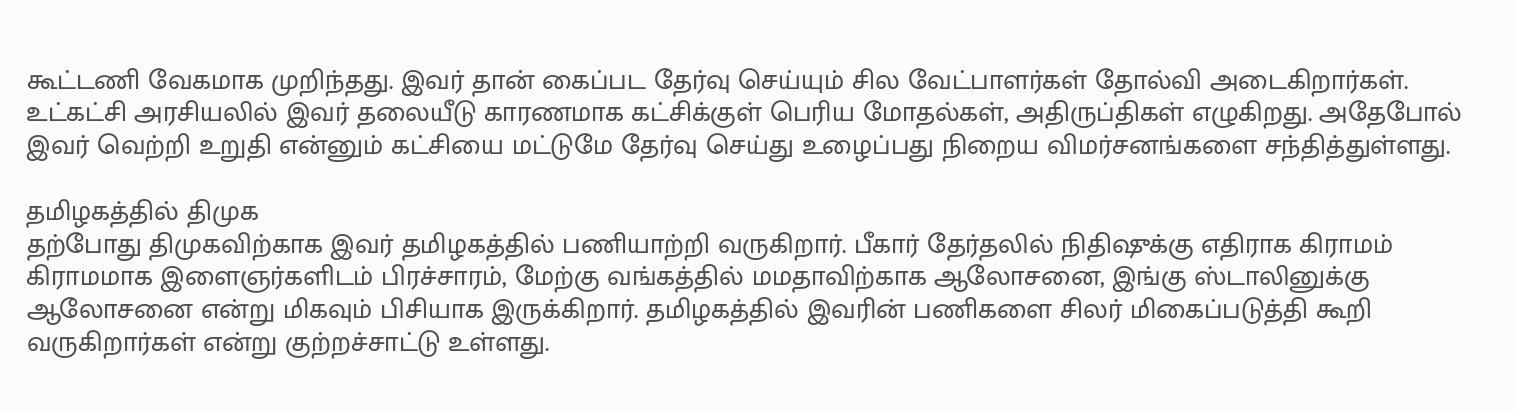கூட்டணி வேகமாக முறிந்தது. இவர் தான் கைப்பட தேர்வு செய்யும் சில வேட்பாளர்கள் தோல்வி அடைகிறார்கள். உட்கட்சி அரசியலில் இவர் தலையீடு காரணமாக கட்சிக்குள் பெரிய மோதல்கள், அதிருப்திகள் எழுகிறது. அதேபோல் இவர் வெற்றி உறுதி என்னும் கட்சியை மட்டுமே தேர்வு செய்து உழைப்பது நிறைய விமர்சனங்களை சந்தித்துள்ளது.

தமிழகத்தில் திமுக
தற்போது திமுகவிற்காக இவர் தமிழகத்தில் பணியாற்றி வருகிறார். பீகார் தேர்தலில் நிதிஷுக்கு எதிராக கிராமம் கிராமமாக இளைஞர்களிடம் பிரச்சாரம், மேற்கு வங்கத்தில் மமதாவிற்காக ஆலோசனை, இங்கு ஸ்டாலினுக்கு ஆலோசனை என்று மிகவும் பிசியாக இருக்கிறார். தமிழகத்தில் இவரின் பணிகளை சிலர் மிகைப்படுத்தி கூறி வருகிறார்கள் என்று குற்றச்சாட்டு உள்ளது.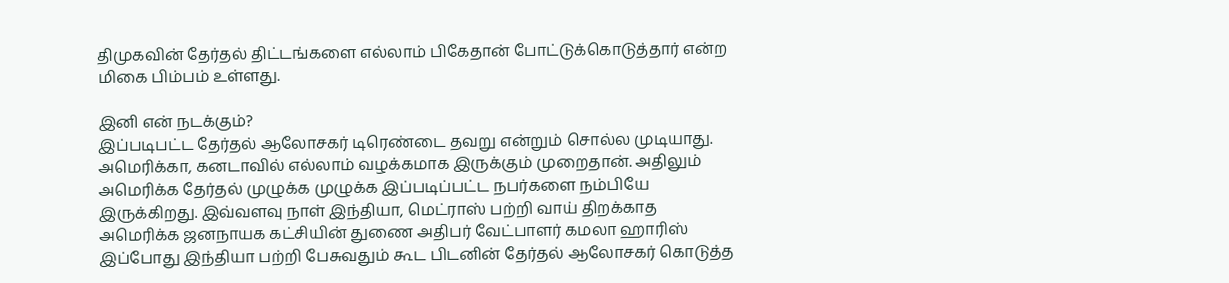திமுகவின் தேர்தல் திட்டங்களை எல்லாம் பிகேதான் போட்டுக்கொடுத்தார் என்ற மிகை பிம்பம் உள்ளது.

இனி என் நடக்கும்?
இப்படிபட்ட தேர்தல் ஆலோசகர் டிரெண்டை தவறு என்றும் சொல்ல முடியாது. அமெரிக்கா, கனடாவில் எல்லாம் வழக்கமாக இருக்கும் முறைதான். அதிலும் அமெரிக்க தேர்தல் முழுக்க முழுக்க இப்படிப்பட்ட நபர்களை நம்பியே இருக்கிறது. இவ்வளவு நாள் இந்தியா, மெட்ராஸ் பற்றி வாய் திறக்காத அமெரிக்க ஜனநாயக கட்சியின் துணை அதிபர் வேட்பாளர் கமலா ஹாரிஸ் இப்போது இந்தியா பற்றி பேசுவதும் கூட பிடனின் தேர்தல் ஆலோசகர் கொடுத்த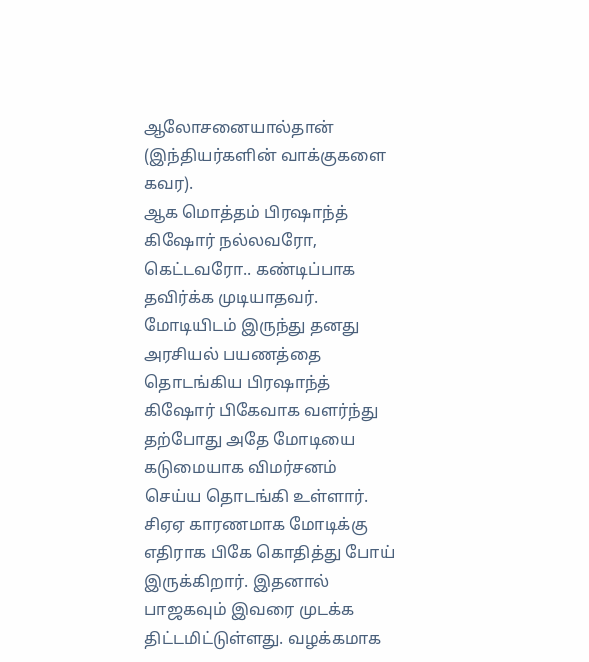ஆலோசனையால்தான் (இந்தியர்களின் வாக்குகளை கவர).
ஆக மொத்தம் பிரஷாந்த் கிஷோர் நல்லவரோ, கெட்டவரோ.. கண்டிப்பாக தவிர்க்க முடியாதவர். மோடியிடம் இருந்து தனது அரசியல் பயணத்தை தொடங்கிய பிரஷாந்த் கிஷோர் பிகேவாக வளர்ந்து தற்போது அதே மோடியை கடுமையாக விமர்சனம் செய்ய தொடங்கி உள்ளார். சிஏஏ காரணமாக மோடிக்கு எதிராக பிகே கொதித்து போய் இருக்கிறார். இதனால் பாஜகவும் இவரை முடக்க திட்டமிட்டுள்ளது. வழக்கமாக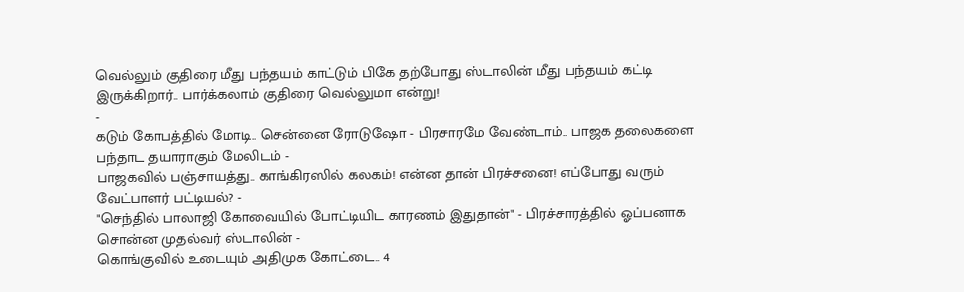வெல்லும் குதிரை மீது பந்தயம் காட்டும் பிகே தற்போது ஸ்டாலின் மீது பந்தயம் கட்டி இருக்கிறார்.. பார்க்கலாம் குதிரை வெல்லுமா என்று!
-
கடும் கோபத்தில் மோடி.. சென்னை ரோடுஷோ - பிரசாரமே வேண்டாம்.. பாஜக தலைகளை பந்தாட தயாராகும் மேலிடம் -
பாஜகவில் பஞ்சாயத்து.. காங்கிரஸில் கலகம்! என்ன தான் பிரச்சனை! எப்போது வரும் வேட்பாளர் பட்டியல்? -
"செந்தில் பாலாஜி கோவையில் போட்டியிட காரணம் இதுதான்" - பிரச்சாரத்தில் ஓப்பனாக சொன்ன முதல்வர் ஸ்டாலின் -
கொங்குவில் உடையும் அதிமுக கோட்டை.. 4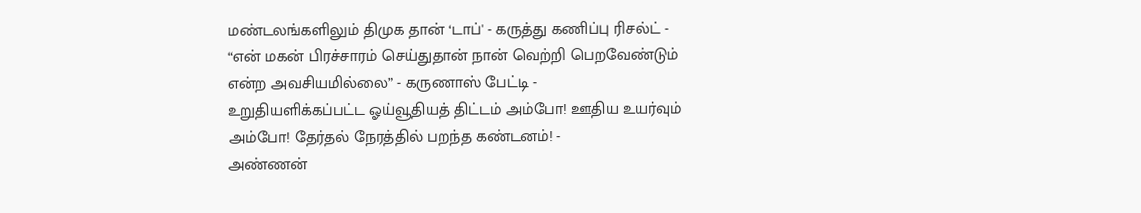மண்டலங்களிலும் திமுக தான் ‘டாப்' - கருத்து கணிப்பு ரிசல்ட் -
“என் மகன் பிரச்சாரம் செய்துதான் நான் வெற்றி பெறவேண்டும் என்ற அவசியமில்லை” - கருணாஸ் பேட்டி -
உறுதியளிக்கப்பட்ட ஓய்வூதியத் திட்டம் அம்போ! ஊதிய உயர்வும் அம்போ! தேர்தல் நேரத்தில் பறந்த கண்டனம்! -
அண்ணன்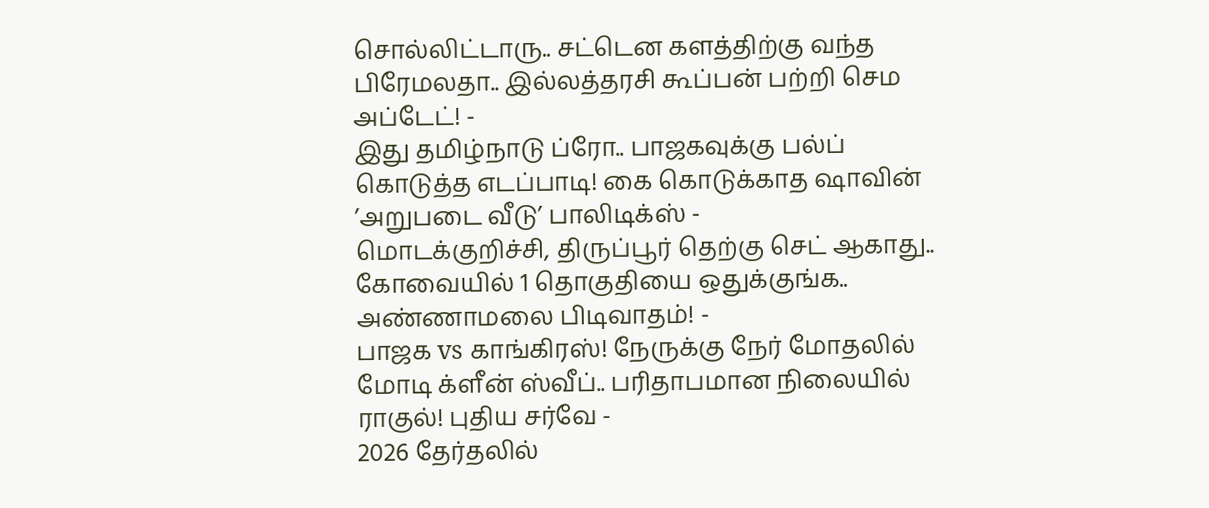சொல்லிட்டாரு.. சட்டென களத்திற்கு வந்த பிரேமலதா.. இல்லத்தரசி கூப்பன் பற்றி செம அப்டேட்! -
இது தமிழ்நாடு ப்ரோ.. பாஜகவுக்கு பல்ப் கொடுத்த எடப்பாடி! கை கொடுக்காத ஷாவின் ’அறுபடை வீடு’ பாலிடிக்ஸ் -
மொடக்குறிச்சி, திருப்பூர் தெற்கு செட் ஆகாது.. கோவையில் 1 தொகுதியை ஒதுக்குங்க.. அண்ணாமலை பிடிவாதம்! -
பாஜக vs காங்கிரஸ்! நேருக்கு நேர் மோதலில் மோடி க்ளீன் ஸ்வீப்.. பரிதாபமான நிலையில் ராகுல்! புதிய சர்வே -
2026 தேர்தலில்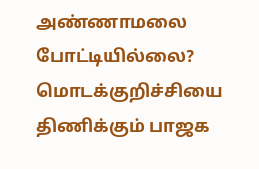அண்ணாமலை போட்டியில்லை? மொடக்குறிச்சியை திணிக்கும் பாஜக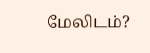மேலிடம்?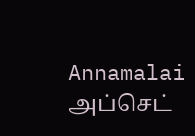Annamalai அப்செட்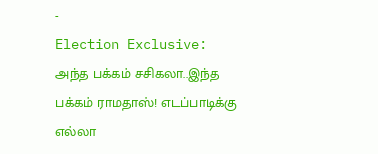-
Election Exclusive: அந்த பக்கம் சசிகலா..இந்த பக்கம் ராமதாஸ்! எடப்பாடிக்கு எல்லா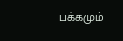பக்கமும்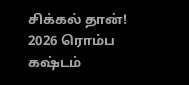சிக்கல் தான்! 2026 ரொம்ப கஷ்டம்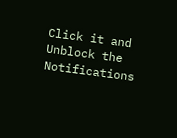Click it and Unblock the Notifications